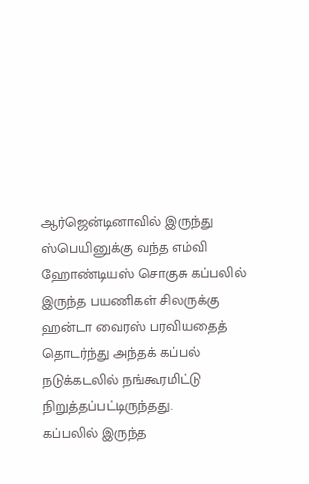ஆர்ஜென்டினாவில் இருந்து ஸ்பெயினுக்கு வந்த எம்வி ஹோண்டியஸ் சொகுசு கப்பலில் இருந்த பயணிகள் சிலருக்கு ஹன்டா வைரஸ் பரவியதைத் தொடர்ந்து அந்தக் கப்பல் நடுக்கடலில் நங்கூரமிட்டு நிறுத்தப்பட்டிருந்தது.
கப்பலில் இருந்த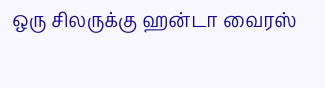ஒரு சிலருக்கு ஹன்டா வைரஸ்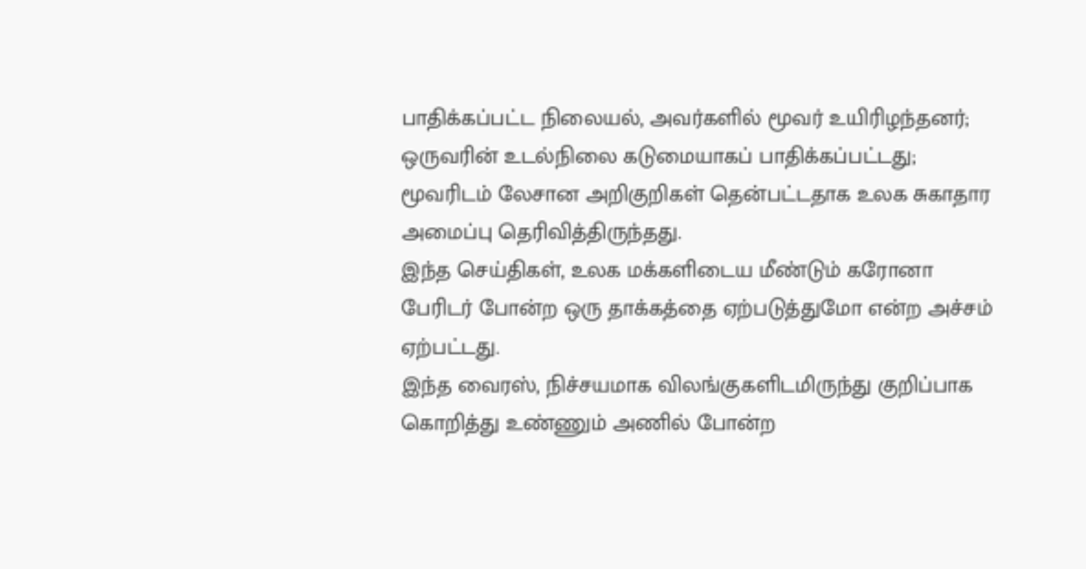பாதிக்கப்பட்ட நிலையல், அவர்களில் மூவர் உயிரிழந்தனர்; ஒருவரின் உடல்நிலை கடுமையாகப் பாதிக்கப்பட்டது; மூவரிடம் லேசான அறிகுறிகள் தென்பட்டதாக உலக சுகாதார அமைப்பு தெரிவித்திருந்தது.
இந்த செய்திகள், உலக மக்களிடைய மீண்டும் கரோனா பேரிடர் போன்ற ஒரு தாக்கத்தை ஏற்படுத்துமோ என்ற அச்சம் ஏற்பட்டது.
இந்த வைரஸ், நிச்சயமாக விலங்குகளிடமிருந்து குறிப்பாக கொறித்து உண்ணும் அணில் போன்ற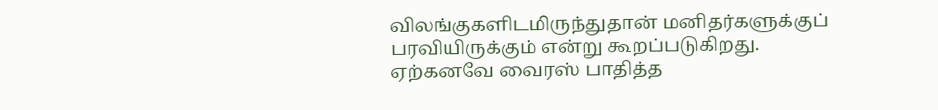விலங்குகளிடமிருந்துதான் மனிதர்களுக்குப் பரவியிருக்கும் என்று கூறப்படுகிறது. ஏற்கனவே வைரஸ் பாதித்த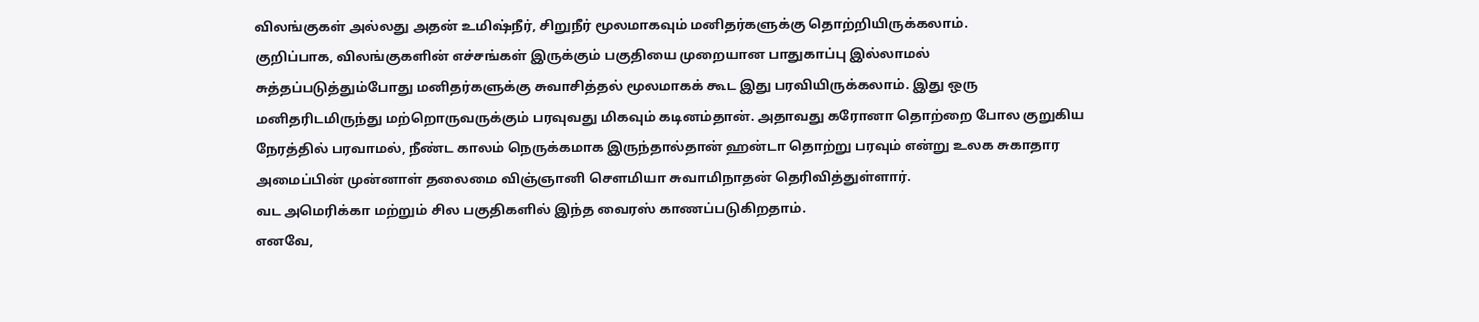விலங்குகள் அல்லது அதன் உமிஷ்நீர், சிறுநீர் மூலமாகவும் மனிதர்களுக்கு தொற்றியிருக்கலாம்.
குறிப்பாக, விலங்குகளின் எச்சங்கள் இருக்கும் பகுதியை முறையான பாதுகாப்பு இல்லாமல் சுத்தப்படுத்தும்போது மனிதர்களுக்கு சுவாசித்தல் மூலமாகக் கூட இது பரவியிருக்கலாம். இது ஒரு மனிதரிடமிருந்து மற்றொருவருக்கும் பரவுவது மிகவும் கடினம்தான். அதாவது கரோனா தொற்றை போல குறுகிய நேரத்தில் பரவாமல், நீண்ட காலம் நெருக்கமாக இருந்தால்தான் ஹன்டா தொற்று பரவும் என்று உலக சுகாதார அமைப்பின் முன்னாள் தலைமை விஞ்ஞானி செளமியா சுவாமிநாதன் தெரிவித்துள்ளார்.
வட அமெரிக்கா மற்றும் சில பகுதிகளில் இந்த வைரஸ் காணப்படுகிறதாம்.
எனவே,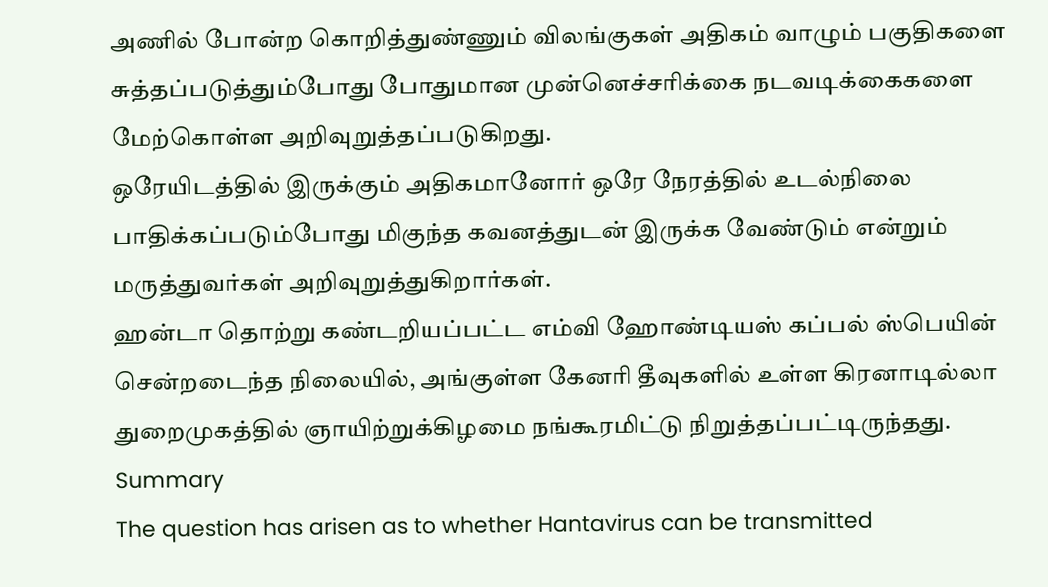அணில் போன்ற கொறித்துண்ணும் விலங்குகள் அதிகம் வாழும் பகுதிகளை சுத்தப்படுத்தும்போது போதுமான முன்னெச்சரிக்கை நடவடிக்கைகளை மேற்கொள்ள அறிவுறுத்தப்படுகிறது.
ஒரேயிடத்தில் இருக்கும் அதிகமானோர் ஒரே நேரத்தில் உடல்நிலை பாதிக்கப்படும்போது மிகுந்த கவனத்துடன் இருக்க வேண்டும் என்றும் மருத்துவர்கள் அறிவுறுத்துகிறார்கள்.
ஹன்டா தொற்று கண்டறியப்பட்ட எம்வி ஹோண்டியஸ் கப்பல் ஸ்பெயின் சென்றடைந்த நிலையில், அங்குள்ள கேனரி தீவுகளில் உள்ள கிரனாடில்லா துறைமுகத்தில் ஞாயிற்றுக்கிழமை நங்கூரமிட்டு நிறுத்தப்பட்டிருந்தது.
Summary
The question has arisen as to whether Hantavirus can be transmitted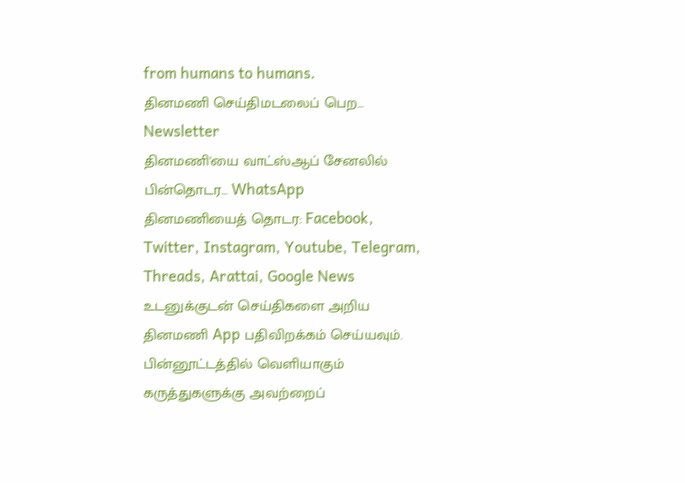from humans to humans.
தினமணி செய்திமடலைப் பெற... Newsletter
தினமணி'யை வாட்ஸ்ஆப் சேனலில் பின்தொடர... WhatsApp
தினமணியைத் தொடர: Facebook, Twitter, Instagram, Youtube, Telegram, Threads, Arattai, Google News
உடனுக்குடன் செய்திகளை அறிய தினமணி App பதிவிறக்கம் செய்யவும்.
பின்னூட்டத்தில் வெளியாகும் கருத்துகளுக்கு அவற்றைப்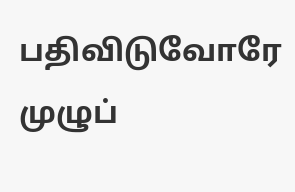பதிவிடுவோரே முழுப்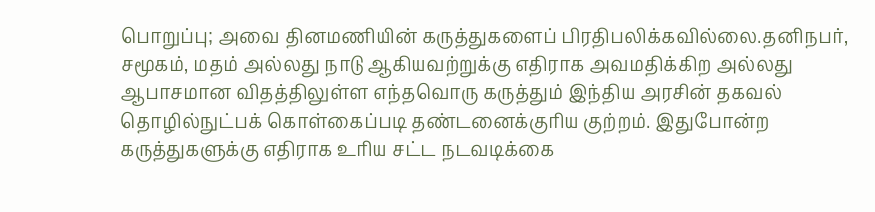பொறுப்பு; அவை தினமணியின் கருத்துகளைப் பிரதிபலிக்கவில்லை.தனிநபர், சமூகம், மதம் அல்லது நாடு ஆகியவற்றுக்கு எதிராக அவமதிக்கிற அல்லது ஆபாசமான விதத்திலுள்ள எந்தவொரு கருத்தும் இந்திய அரசின் தகவல் தொழில்நுட்பக் கொள்கைப்படி தண்டனைக்குரிய குற்றம். இதுபோன்ற கருத்துகளுக்கு எதிராக உரிய சட்ட நடவடிக்கை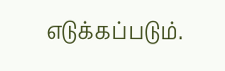எடுக்கப்படும்.